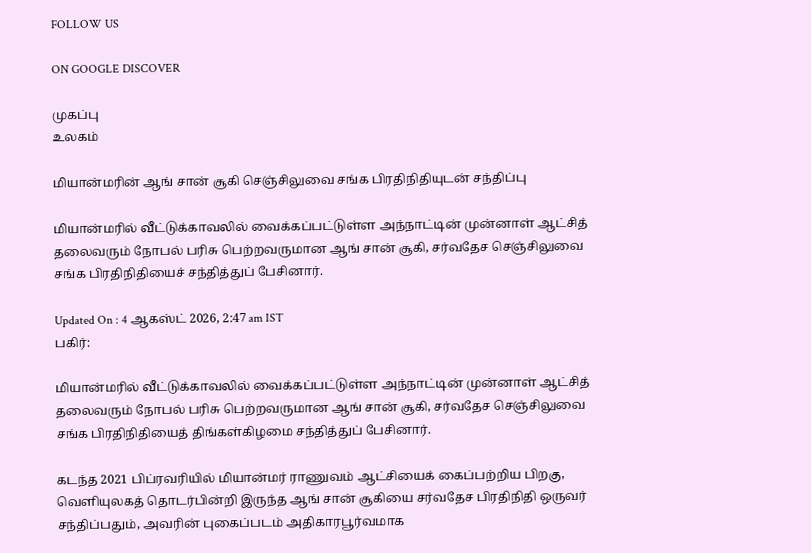FOLLOW US

ON GOOGLE DISCOVER

முகப்பு
உலகம்

மியான்மரின் ஆங் சான் சூகி செஞ்சிலுவை சங்க பிரதிநிதியுடன் சந்திப்பு

மியான்மரில் வீட்டுக்காவலில் வைக்கப்பட்டுள்ள அந்நாட்டின் முன்னாள் ஆட்சித் தலைவரும் நோபல் பரிசு பெற்றவருமான ஆங் சான் சூகி, சர்வதேச செஞ்சிலுவை சங்க பிரதிநிதியைச் சந்தித்துப் பேசினார்.

Updated On : 4 ஆகஸ்ட் 2026, 2:47 am IST
பகிர்:

மியான்மரில் வீட்டுக்காவலில் வைக்கப்பட்டுள்ள அந்நாட்டின் முன்னாள் ஆட்சித் தலைவரும் நோபல் பரிசு பெற்றவருமான ஆங் சான் சூகி, சர்வதேச செஞ்சிலுவை சங்க பிரதிநிதியைத் திங்கள்கிழமை சந்தித்துப் பேசினார்.

கடந்த 2021 பிப்ரவரியில் மியான்மர் ராணுவம் ஆட்சியைக் கைப்பற்றிய பிறகு, வெளியுலகத் தொடர்பின்றி இருந்த ஆங் சான் சூகியை சர்வதேச பிரதிநிதி ஒருவர் சந்திப்பதும், அவரின் புகைப்படம் அதிகாரபூர்வமாக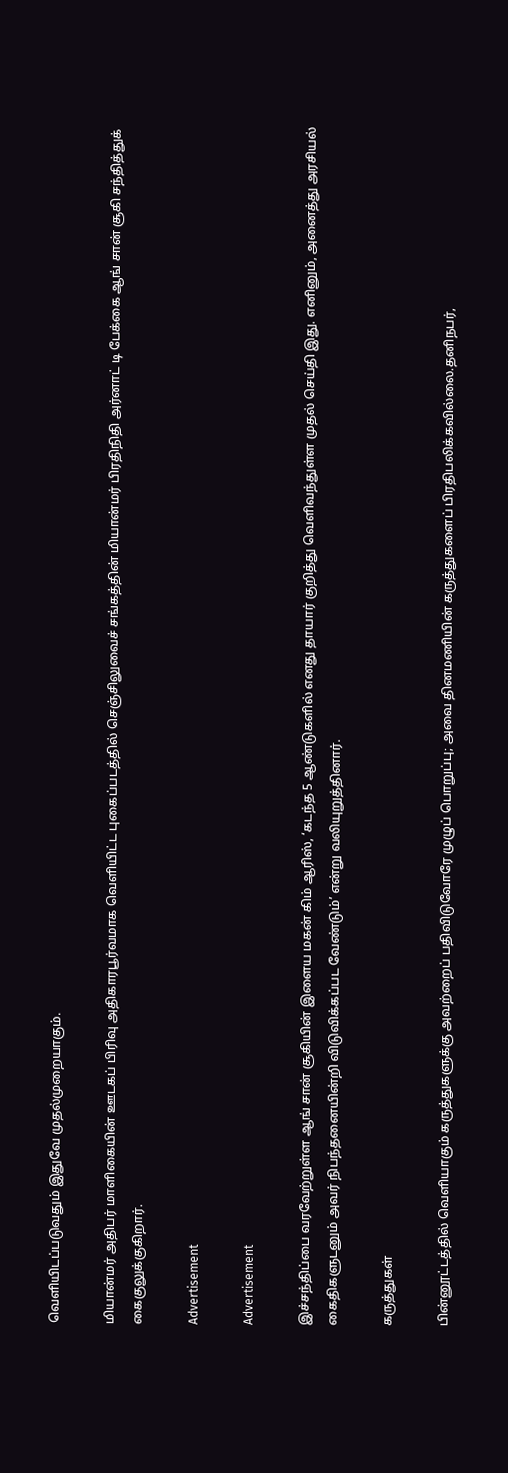வெளியிடப்படுவதும் இதுவே முதல்முறையாகும்.

மியான்மர் அதிபர் மாளிகையின் ஊடகப் பிரிவு அதிகாரபூர்வமாக வெளியிட்ட புகைப்படத்தில் செஞ்சிலுவைச் சங்கத்தின் மியான்மர் பிரதிநிதி அர்னாட் டி பேக்கை ஆங் சான் சூகி சந்தித்துக் கைகுலுக்குகிறார்.

Advertisement

Advertisement

இச்சந்திப்பை வரவேற்றுள்ள ஆங் சான் சூகியின் இளைய மகன் கிம் ஆரிஸ், ‘கடந்த 5 ஆண்டுகளில் எனது தாயார் குறித்து வெளிவந்துள்ள முதல் செய்தி இது. எனினும், அனைத்து அரசியல் கைதிகளுடனும் அவர் நிபந்தனையின்றி விடுவிக்கப்பட வேண்டும்’ என்று வலியுறுத்தினார்.

கருத்துகள்

பின்னூட்டத்தில் வெளியாகும் கருத்துகளுக்கு அவற்றைப் பதிவிடுவோரே முழுப் பொறுப்பு; அவை தினமணியின் கருத்துகளைப் பிரதிபலிக்கவில்லை.தனிநபர்,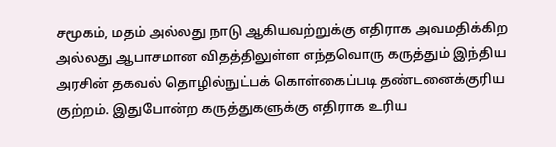சமூகம், மதம் அல்லது நாடு ஆகியவற்றுக்கு எதிராக அவமதிக்கிற அல்லது ஆபாசமான விதத்திலுள்ள எந்தவொரு கருத்தும் இந்திய அரசின் தகவல் தொழில்நுட்பக் கொள்கைப்படி தண்டனைக்குரிய குற்றம். இதுபோன்ற கருத்துகளுக்கு எதிராக உரிய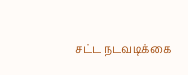சட்ட நடவடிக்கை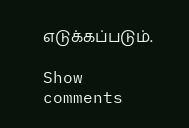எடுக்கப்படும்.

Show comments